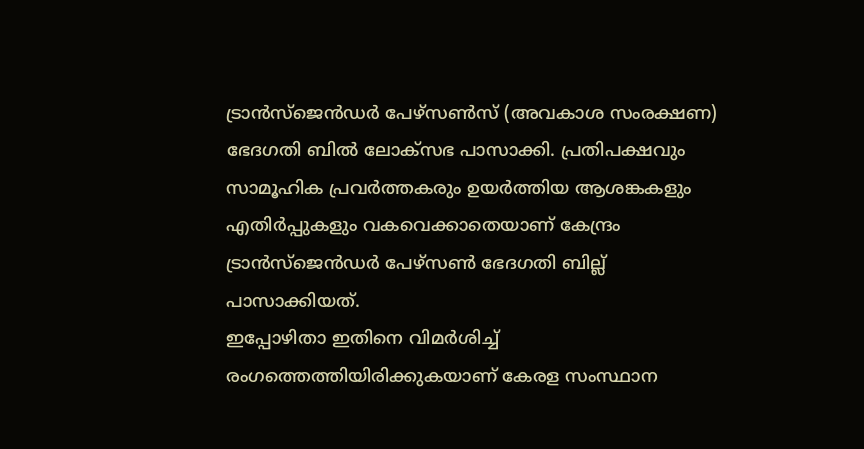ട്രാൻസ്ജെൻഡർ പേഴ്സൺസ് (അവകാശ സംരക്ഷണ) ഭേദഗതി ബിൽ ലോക്സഭ പാസാക്കി. പ്രതിപക്ഷവും സാമൂഹിക പ്രവർത്തകരും ഉയർത്തിയ ആശങ്കകളും എതിർപ്പുകളും വകവെക്കാതെയാണ് കേന്ദ്രം ട്രാൻസ്ജെൻഡർ പേഴ്സൺ ഭേദഗതി ബില്ല് പാസാക്കിയത്.
ഇപ്പോഴിതാ ഇതിനെ വിമർശിച്ച് രംഗത്തെത്തിയിരിക്കുകയാണ് കേരള സംസ്ഥാന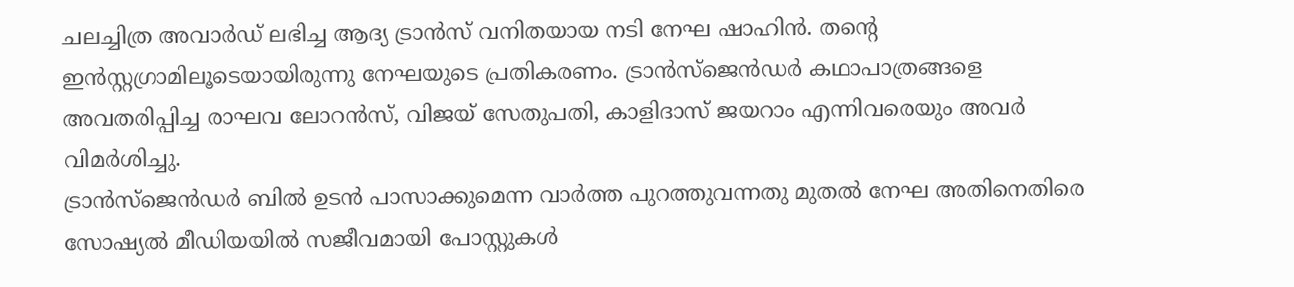ചലച്ചിത്ര അവാർഡ് ലഭിച്ച ആദ്യ ട്രാൻസ് വനിതയായ നടി നേഘ ഷാഹിൻ. തന്റെ ഇൻസ്റ്റഗ്രാമിലൂടെയായിരുന്നു നേഘയുടെ പ്രതികരണം. ട്രാൻസ്ജെൻഡർ കഥാപാത്രങ്ങളെ അവതരിപ്പിച്ച രാഘവ ലോറൻസ്, വിജയ് സേതുപതി, കാളിദാസ് ജയറാം എന്നിവരെയും അവർ വിമർശിച്ചു.
ട്രാൻസ്ജെൻഡർ ബിൽ ഉടൻ പാസാക്കുമെന്ന വാർത്ത പുറത്തുവന്നതു മുതൽ നേഘ അതിനെതിരെ സോഷ്യൽ മീഡിയയിൽ സജീവമായി പോസ്റ്റുകൾ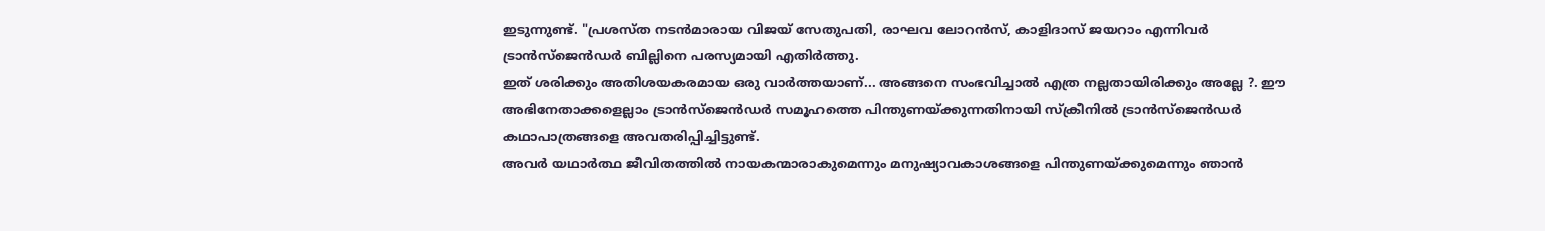ഇടുന്നുണ്ട്. "പ്രശസ്ത നടൻമാരായ വിജയ് സേതുപതി, രാഘവ ലോറൻസ്, കാളിദാസ് ജയറാം എന്നിവർ ട്രാൻസ്ജെൻഡർ ബില്ലിനെ പരസ്യമായി എതിർത്തു.
ഇത് ശരിക്കും അതിശയകരമായ ഒരു വാർത്തയാണ്... അങ്ങനെ സംഭവിച്ചാൽ എത്ര നല്ലതായിരിക്കും അല്ലേ ?. ഈ അഭിനേതാക്കളെല്ലാം ട്രാൻസ്ജെൻഡർ സമൂഹത്തെ പിന്തുണയ്ക്കുന്നതിനായി സ്ക്രീനിൽ ട്രാൻസ്ജെൻഡർ കഥാപാത്രങ്ങളെ അവതരിപ്പിച്ചിട്ടുണ്ട്.
അവർ യഥാർത്ഥ ജീവിതത്തിൽ നായകന്മാരാകുമെന്നും മനുഷ്യാവകാശങ്ങളെ പിന്തുണയ്ക്കുമെന്നും ഞാൻ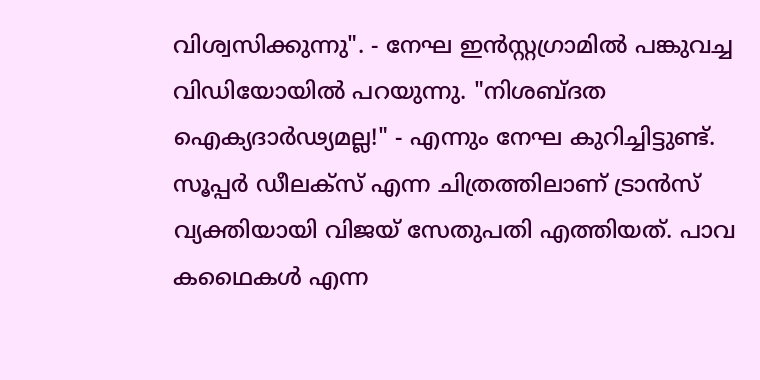വിശ്വസിക്കുന്നു". - നേഘ ഇൻസ്റ്റഗ്രാമിൽ പങ്കുവച്ച വിഡിയോയിൽ പറയുന്നു. "നിശബ്ദത ഐക്യദാർഢ്യമല്ല!" - എന്നും നേഘ കുറിച്ചിട്ടുണ്ട്.
സൂപ്പർ ഡീലക്സ് എന്ന ചിത്രത്തിലാണ് ട്രാൻസ് വ്യക്തിയായി വിജയ് സേതുപതി എത്തിയത്. പാവ കഥൈകൾ എന്ന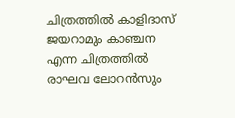ചിത്രത്തിൽ കാളിദാസ് ജയറാമും കാഞ്ചന എന്ന ചിത്രത്തിൽ രാഘവ ലോറൻസും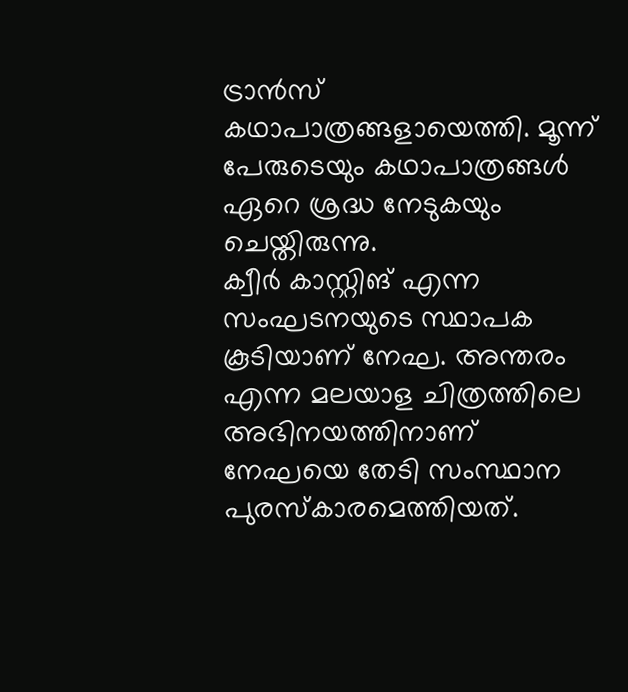ട്രാൻസ് കഥാപാത്രങ്ങളായെത്തി. മൂന്ന് പേരുടെയും കഥാപാത്രങ്ങൾ ഏറെ ശ്രദ്ധ നേടുകയും ചെയ്തിരുന്നു.
ക്വീർ കാസ്റ്റിങ് എന്ന സംഘടനയുടെ സ്ഥാപക കൂടിയാണ് നേഘ. അന്തരം എന്ന മലയാള ചിത്രത്തിലെ അഭിനയത്തിനാണ് നേഘയെ തേടി സംസ്ഥാന പുരസ്കാരമെത്തിയത്.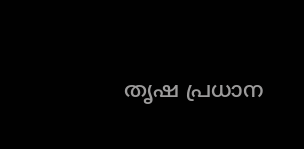തൃഷ പ്രധാന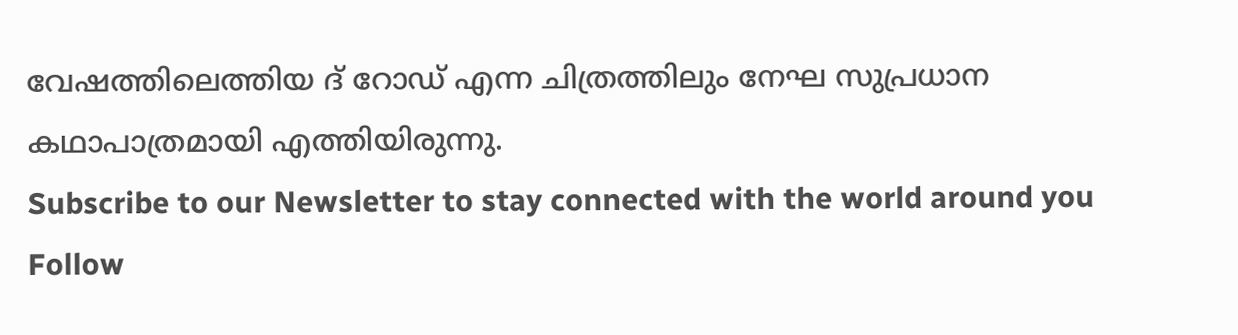വേഷത്തിലെത്തിയ ദ് റോഡ് എന്ന ചിത്രത്തിലും നേഘ സുപ്രധാന കഥാപാത്രമായി എത്തിയിരുന്നു.
Subscribe to our Newsletter to stay connected with the world around you
Follow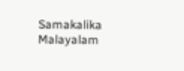Samakalika Malayalam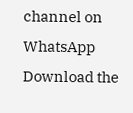channel on WhatsApp
Download the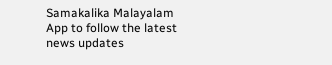Samakalika Malayalam App to follow the latest news updates